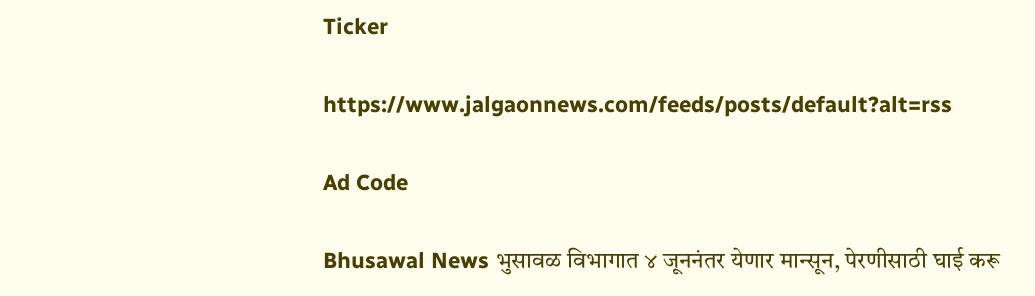Ticker

https://www.jalgaonnews.com/feeds/posts/default?alt=rss

Ad Code

Bhusawal News भुसावळ विभागात ४ जूननंतर येणार मान्सून, पेरणीसाठी घाई करू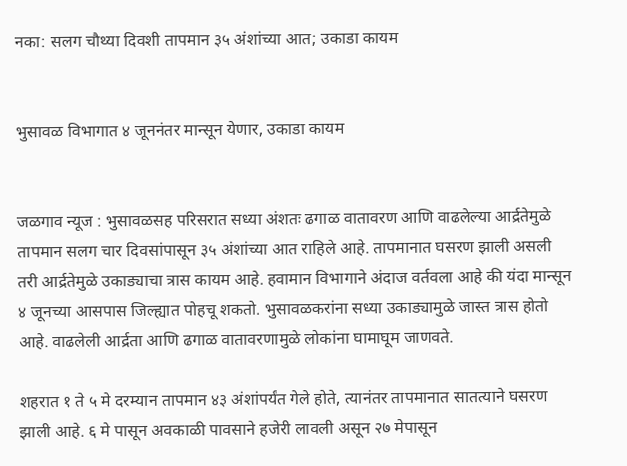नका: सलग चौथ्या दिवशी तापमान ३५ अंशांच्या आत; उकाडा कायम


भुसावळ विभागात ४ जूननंतर मान्सून येणार, उकाडा कायम


जळगाव न्यूज : भुसावळसह परिसरात सध्या अंशतः ढगाळ वातावरण आणि वाढलेल्या आर्द्रतेमुळे तापमान सलग चार दिवसांपासून ३५ अंशांच्या आत राहिले आहे. तापमानात घसरण झाली असली तरी आर्द्रतेमुळे उकाड्याचा त्रास कायम आहे. हवामान विभागाने अंदाज वर्तवला आहे की यंदा मान्सून ४ जूनच्या आसपास जिल्ह्यात पोहचू शकतो. भुसावळकरांना सध्या उकाड्यामुळे जास्त त्रास होतो आहे. वाढलेली आर्द्रता आणि ढगाळ वातावरणामुळे लोकांना घामाघूम जाणवते.

शहरात १ ते ५ मे दरम्यान तापमान ४३ अंशांपर्यंत गेले होते, त्यानंतर तापमानात सातत्याने घसरण झाली आहे. ६ मे पासून अवकाळी पावसाने हजेरी लावली असून २७ मेपासून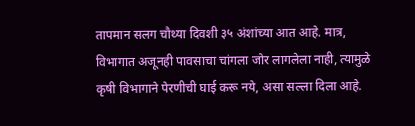तापमान सलग चौथ्या दिवशी ३५ अंशांच्या आत आहे. मात्र, विभागात अजूनही पावसाचा चांगला जोर लागलेला नाही, त्यामुळे कृषी विभागाने पेरणीची घाई करू नये, असा सल्ला दिला आहे.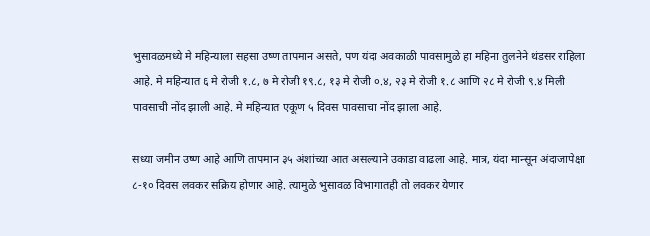भुसावळमध्ये मे महिन्याला सहसा उष्ण तापमान असते, पण यंदा अवकाळी पावसामुळे हा महिना तुलनेने थंडसर राहिला आहे. मे महिन्यात ६ मे रोजी १.८, ७ मे रोजी १९.८, १३ मे रोजी ०.४, २३ मे रोजी १.८ आणि २८ मे रोजी ९.४ मिली पावसाची नोंद झाली आहे. मे महिन्यात एकूण ५ दिवस पावसाचा नोंद झाला आहे.

सध्या जमीन उष्ण आहे आणि तापमान ३५ अंशांच्या आत असल्याने उकाडा वाढला आहे. मात्र, यंदा मान्सून अंदाजापेक्षा ८-१० दिवस लवकर सक्रिय होणार आहे. त्यामुळे भुसावळ विभागातही तो लवकर येणार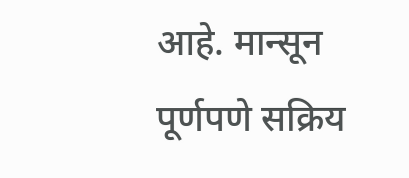आहे. मान्सून पूर्णपणे सक्रिय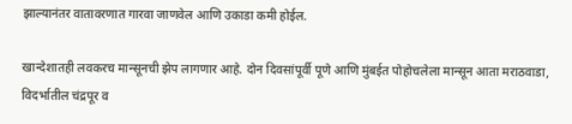झाल्यानंतर वातावरणात गारवा जाणवेल आणि उकाडा कमी होईल.

खान्देशातही लवकरच मान्सूनची झेप लागणार आहे. दोन दिवसांपूर्वी पूणे आणि मुंबईत पोहोचलेला मान्सून आता मराठवाडा, विदर्भातील चंद्रपूर व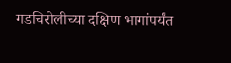गडचिरोलीच्या दक्षिण भागांपर्यंत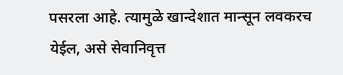पसरला आहे. त्यामुळे खान्देशात मान्सून लवकरच येईल, असे सेवानिवृत्त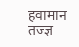हवामान तज्ज्ञ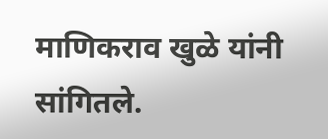माणिकराव खुळे यांनी सांगितले.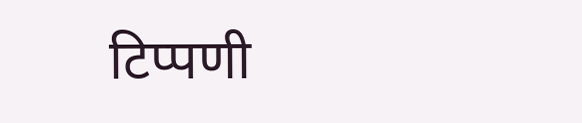टिप्पणी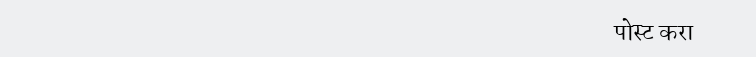पोस्ट करा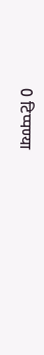0 टिप्पण्या